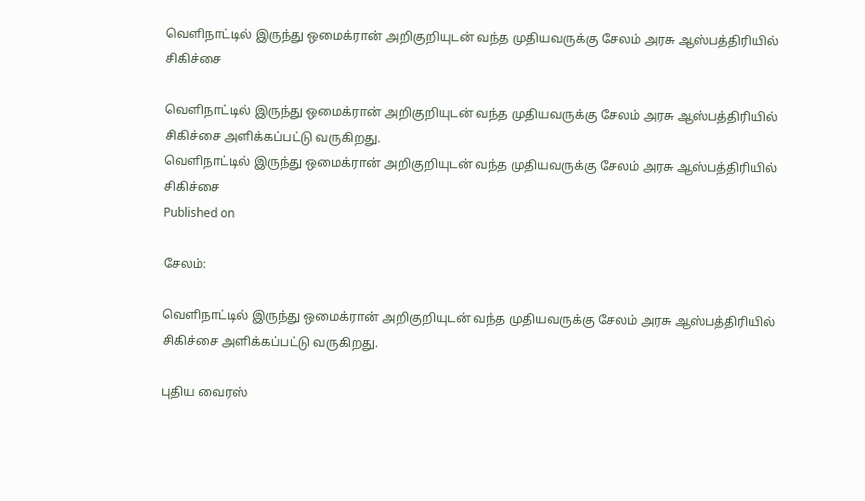வெளிநாட்டில் இருந்து ஒமைக்ரான் அறிகுறியுடன் வந்த முதியவருக்கு சேலம் அரசு ஆஸ்பத்திரியில் சிகிச்சை

வெளிநாட்டில் இருந்து ஒமைக்ரான் அறிகுறியுடன் வந்த முதியவருக்கு சேலம் அரசு ஆஸ்பத்திரியில் சிகிச்சை அளிக்கப்பட்டு வருகிறது.
வெளிநாட்டில் இருந்து ஒமைக்ரான் அறிகுறியுடன் வந்த முதியவருக்கு சேலம் அரசு ஆஸ்பத்திரியில் சிகிச்சை
Published on

சேலம்:

வெளிநாட்டில் இருந்து ஒமைக்ரான் அறிகுறியுடன் வந்த முதியவருக்கு சேலம் அரசு ஆஸ்பத்திரியில் சிகிச்சை அளிக்கப்பட்டு வருகிறது.

புதிய வைரஸ்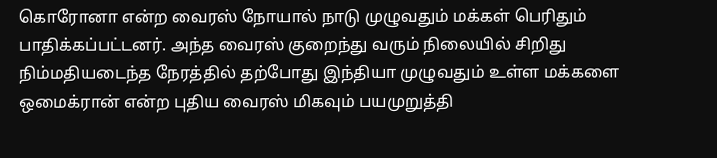கொரோனா என்ற வைரஸ் நோயால் நாடு முழுவதும் மக்கள் பெரிதும் பாதிக்கப்பட்டனர். அந்த வைரஸ் குறைந்து வரும் நிலையில் சிறிது நிம்மதியடைந்த நேரத்தில் தற்போது இந்தியா முழுவதும் உள்ள மக்களை ஒமைக்ரான் என்ற புதிய வைரஸ் மிகவும் பயமுறுத்தி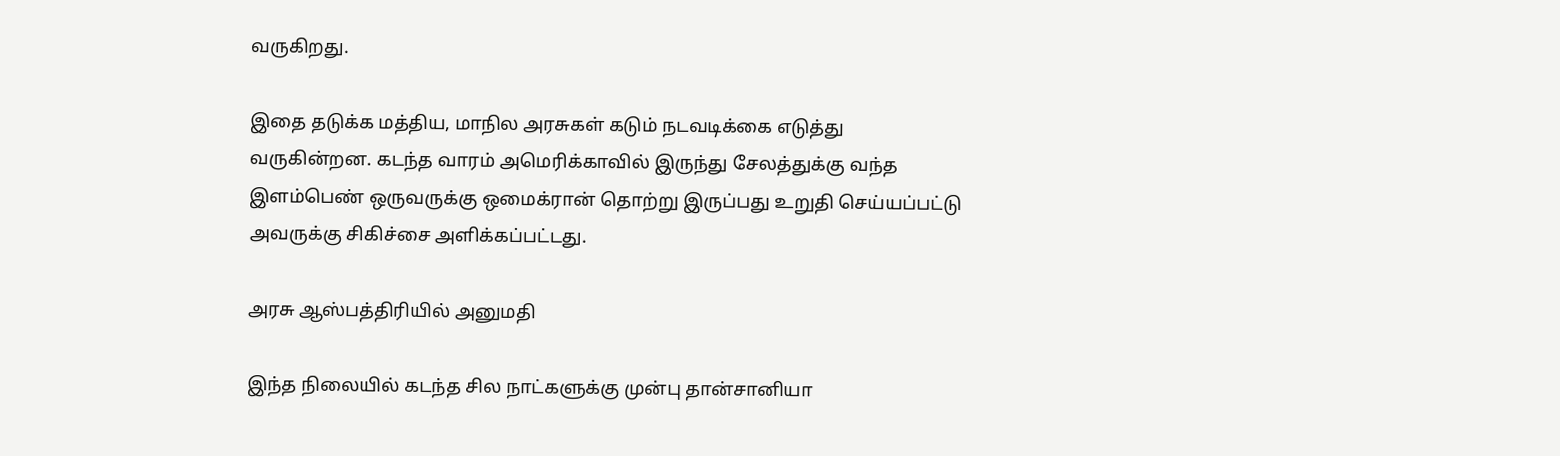வருகிறது.

இதை தடுக்க மத்திய, மாநில அரசுகள் கடும் நடவடிக்கை எடுத்து வருகின்றன. கடந்த வாரம் அமெரிக்காவில் இருந்து சேலத்துக்கு வந்த இளம்பெண் ஒருவருக்கு ஒமைக்ரான் தொற்று இருப்பது உறுதி செய்யப்பட்டு அவருக்கு சிகிச்சை அளிக்கப்பட்டது.

அரசு ஆஸ்பத்திரியில் அனுமதி

இந்த நிலையில் கடந்த சில நாட்களுக்கு முன்பு தான்சானியா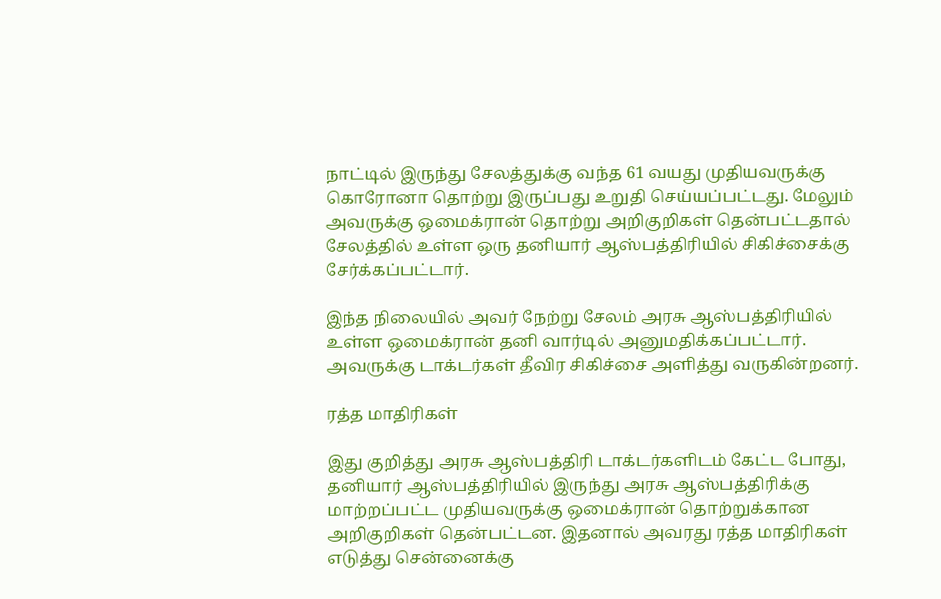நாட்டில் இருந்து சேலத்துக்கு வந்த 61 வயது முதியவருக்கு கொரோனா தொற்று இருப்பது உறுதி செய்யப்பட்டது. மேலும் அவருக்கு ஒமைக்ரான் தொற்று அறிகுறிகள் தென்பட்டதால் சேலத்தில் உள்ள ஒரு தனியார் ஆஸ்பத்திரியில் சிகிச்சைக்கு சேர்க்கப்பட்டார்.

இந்த நிலையில் அவர் நேற்று சேலம் அரசு ஆஸ்பத்திரியில் உள்ள ஒமைக்ரான் தனி வார்டில் அனுமதிக்கப்பட்டார். அவருக்கு டாக்டர்கள் தீவிர சிகிச்சை அளித்து வருகின்றனர்.

ரத்த மாதிரிகள்

இது குறித்து அரசு ஆஸ்பத்திரி டாக்டர்களிடம் கேட்ட போது, தனியார் ஆஸ்பத்திரியில் இருந்து அரசு ஆஸ்பத்திரிக்கு மாற்றப்பட்ட முதியவருக்கு ஒமைக்ரான் தொற்றுக்கான அறிகுறிகள் தென்பட்டன. இதனால் அவரது ரத்த மாதிரிகள் எடுத்து சென்னைக்கு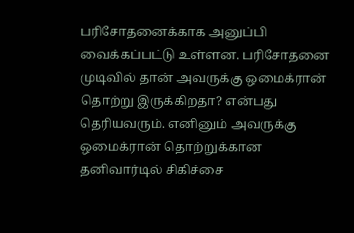பரிசோதனைக்காக அனுப்பி வைக்கப்பட்டு உள்ளன. பரிசோதனை முடிவில் தான் அவருக்கு ஒமைக்ரான் தொற்று இருக்கிறதா? என்பது தெரியவரும். எனினும் அவருக்கு ஒமைக்ரான் தொற்றுக்கான தனிவார்டில் சிகிச்சை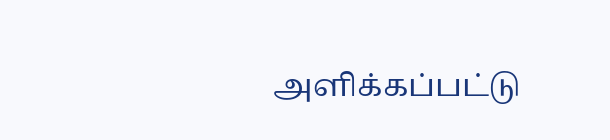அளிக்கப்பட்டு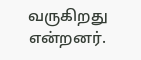வருகிறது என்றனர்.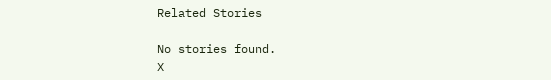Related Stories

No stories found.
X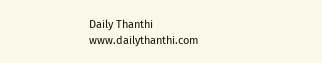Daily Thanthi
www.dailythanthi.com